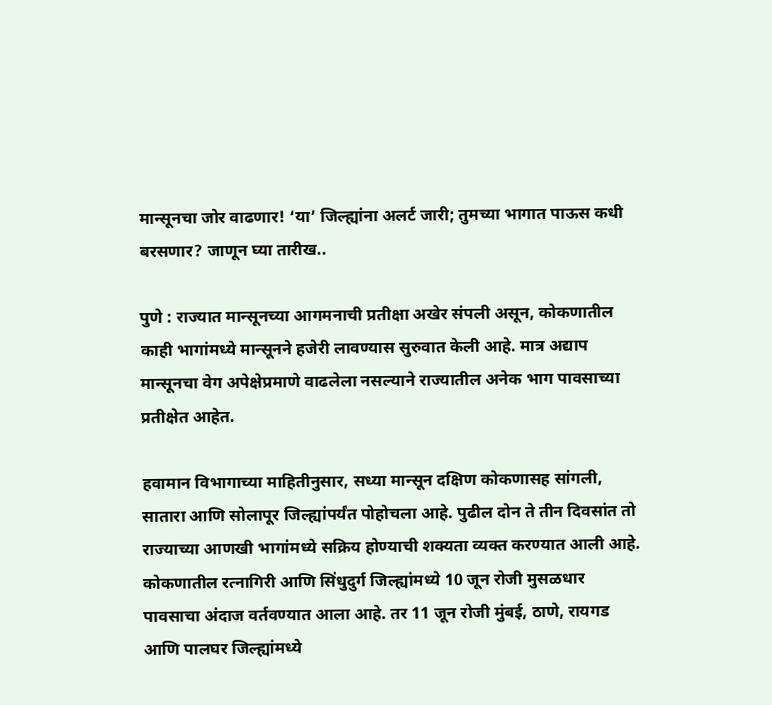मान्सूनचा जोर वाढणार! ‘या’ जिल्ह्यांना अलर्ट जारी; तुमच्या भागात पाऊस कधी बरसणार? जाणून घ्या तारीख..

पुणे : राज्यात मान्सूनच्या आगमनाची प्रतीक्षा अखेर संपली असून, कोकणातील काही भागांमध्ये मान्सूनने हजेरी लावण्यास सुरुवात केली आहे. मात्र अद्याप मान्सूनचा वेग अपेक्षेप्रमाणे वाढलेला नसल्याने राज्यातील अनेक भाग पावसाच्या प्रतीक्षेत आहेत.

हवामान विभागाच्या माहितीनुसार, सध्या मान्सून दक्षिण कोकणासह सांगली, सातारा आणि सोलापूर जिल्ह्यांपर्यंत पोहोचला आहे. पुढील दोन ते तीन दिवसांत तो राज्याच्या आणखी भागांमध्ये सक्रिय होण्याची शक्यता व्यक्त करण्यात आली आहे.
कोकणातील रत्नागिरी आणि सिंधुदुर्ग जिल्ह्यांमध्ये 10 जून रोजी मुसळधार पावसाचा अंदाज वर्तवण्यात आला आहे. तर 11 जून रोजी मुंबई, ठाणे, रायगड आणि पालघर जिल्ह्यांमध्ये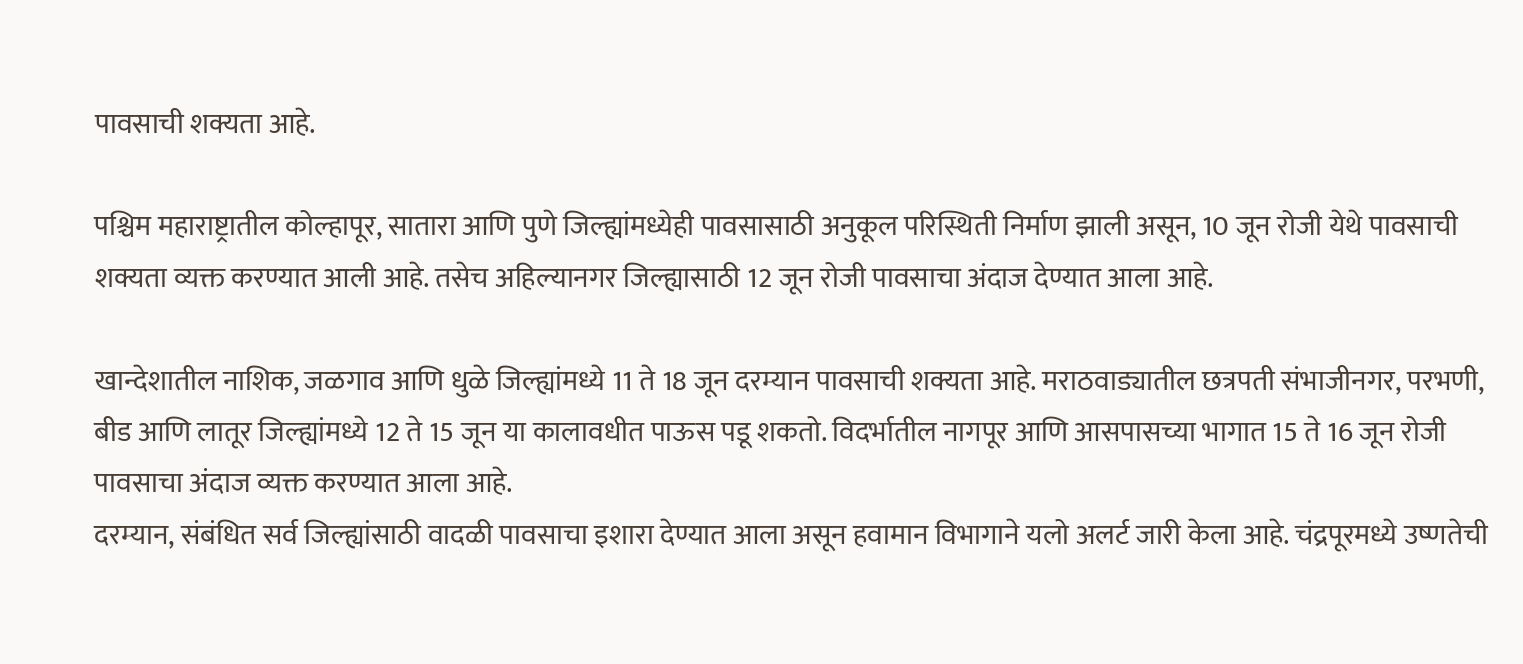पावसाची शक्यता आहे.

पश्चिम महाराष्ट्रातील कोल्हापूर, सातारा आणि पुणे जिल्ह्यांमध्येही पावसासाठी अनुकूल परिस्थिती निर्माण झाली असून, 10 जून रोजी येथे पावसाची शक्यता व्यक्त करण्यात आली आहे. तसेच अहिल्यानगर जिल्ह्यासाठी 12 जून रोजी पावसाचा अंदाज देण्यात आला आहे.

खान्देशातील नाशिक, जळगाव आणि धुळे जिल्ह्यांमध्ये 11 ते 18 जून दरम्यान पावसाची शक्यता आहे. मराठवाड्यातील छत्रपती संभाजीनगर, परभणी, बीड आणि लातूर जिल्ह्यांमध्ये 12 ते 15 जून या कालावधीत पाऊस पडू शकतो. विदर्भातील नागपूर आणि आसपासच्या भागात 15 ते 16 जून रोजी पावसाचा अंदाज व्यक्त करण्यात आला आहे.
दरम्यान, संबंधित सर्व जिल्ह्यांसाठी वादळी पावसाचा इशारा देण्यात आला असून हवामान विभागाने यलो अलर्ट जारी केला आहे. चंद्रपूरमध्ये उष्णतेची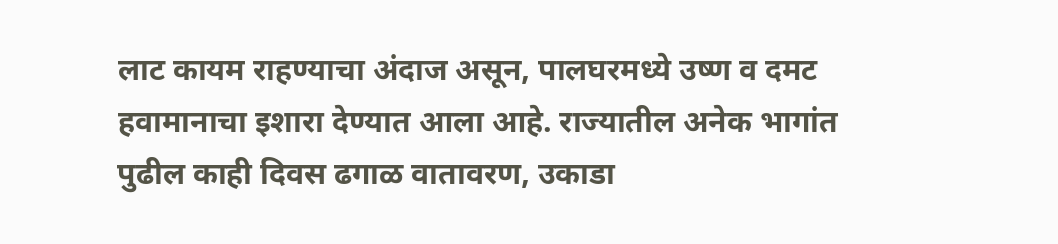लाट कायम राहण्याचा अंदाज असून, पालघरमध्ये उष्ण व दमट हवामानाचा इशारा देण्यात आला आहे. राज्यातील अनेक भागांत पुढील काही दिवस ढगाळ वातावरण, उकाडा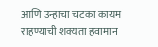आणि उन्हाचा चटका कायम राहण्याची शक्यता हवामान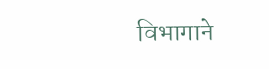विभागाने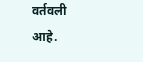वर्तवली आहे.